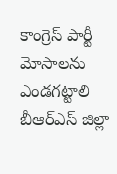కాంగ్రెస్ పార్టీ మోసాలను ఎండగట్టాలి
బీఆర్ఎస్ జిల్లా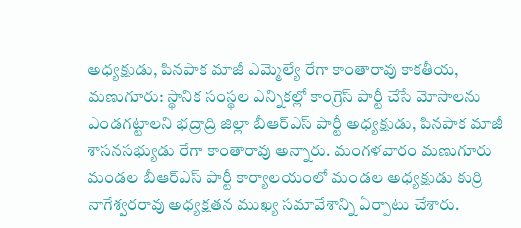అధ్యక్షుడు, పినపాక మాజీ ఎమ్మెల్యే రేగా కాంతారావు కాకతీయ, మణుగూరు: స్థానిక సంస్థల ఎన్నికల్లో కాంగ్రెస్ పార్టీ చేసే మోసాలను ఎండగట్టాలని భద్రాద్రి జిల్లా బీఆర్ఎస్ పార్టీ అధ్యక్షుడు, పినపాక మాజీ శాసనసభ్యుడు రేగా కాంతారావు అన్నారు. మంగళవారం మణుగూరు మండల బీఆర్ఎస్ పార్టీ కార్యాలయంలో మండల అధ్యక్షుడు కుర్రి నాగేశ్వరరావు అధ్యక్షతన ముఖ్య సమావేశాన్ని ఏర్పాటు చేశారు.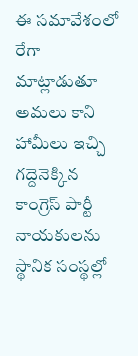ఈ సమావేశంలో రేగా మాట్లాడుతూ అమలు కాని హామీలు ఇచ్చి గద్దెనెక్కిన కాంగ్రెస్ పార్టీ నాయకులను స్థానిక సంస్థల్లో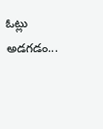ఓట్లు అడగడం...